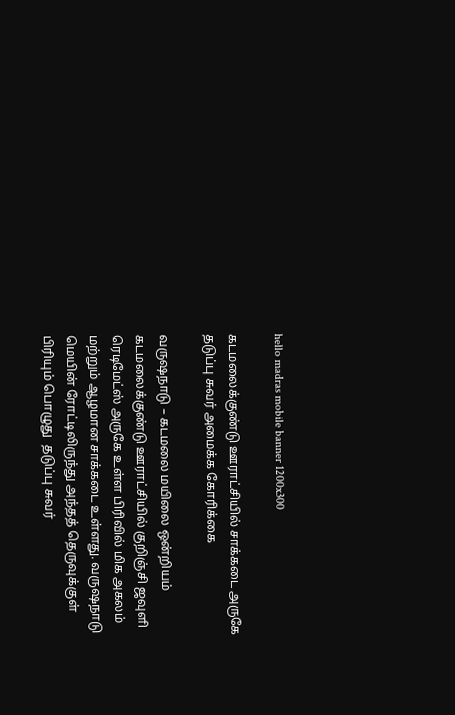hello madras mobile banner 1200x300

கடமலைக்குண்டு ஊராட்சியில் சாக்கடை அருகே தடுப்பு சுவர் அமைக்க கோரிக்கை

வருஷநாடு – கடமலை மயிலை ஒன்றியம் கடமலைக்குண்டு ஊராட்சியில் குறிஞ்சி ஜவுளி ரெடிமேட்ஸ் அருகே உள்ள பிரிவில் மிக அகலம் மற்றும் ஆழமான சாக்கடை உள்ளது. வருஷநாடு மெயின் ரோட்டிலிருந்து அந்தத் தெருவுக்குள் பிரியும் பொழுது  தடுப்பு சுவர்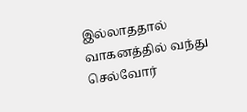இல்லாததால் வாகனத்தில் வந்து செல்வோர்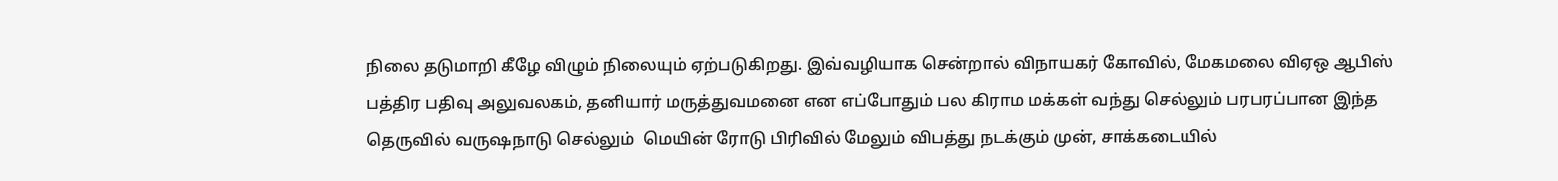நிலை தடுமாறி கீழே விழும் நிலையும் ஏற்படுகிறது. இவ்வழியாக சென்றால் விநாயகர் கோவில், மேகமலை விஏஒ ஆபிஸ் பத்திர பதிவு அலுவலகம், தனியார் மருத்துவமனை என எப்போதும் பல கிராம மக்கள் வந்து செல்லும் பரபரப்பான இந்த தெருவில் வருஷநாடு செல்லும்  மெயின் ரோடு பிரிவில் மேலும் விபத்து நடக்கும் முன், சாக்கடையில்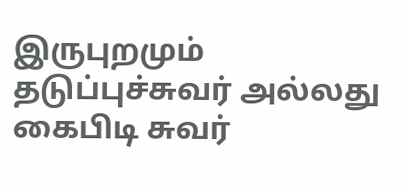இருபுறமும் தடுப்புச்சுவர் அல்லது கைபிடி சுவர்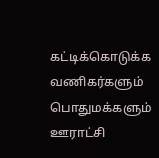கட்டிக்கொடுக்க வணிகர்களும் பொதுமக்களும் ஊராட்சி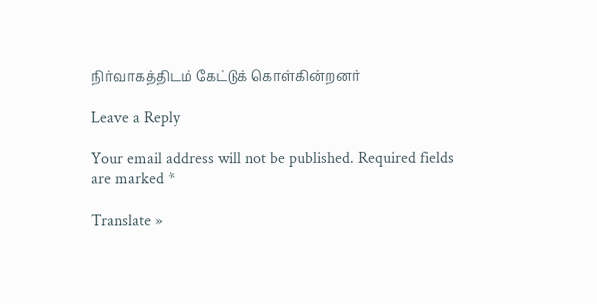நிர்வாகத்திடம் கேட்டுக் கொள்கின்றனர்

Leave a Reply

Your email address will not be published. Required fields are marked *

Translate »